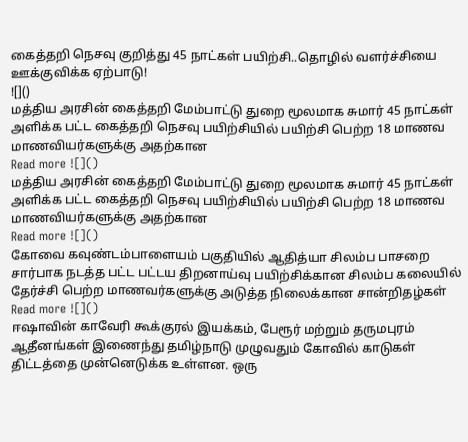கைத்தறி நெசவு குறித்து 45 நாட்கள் பயிற்சி..தொழில் வளர்ச்சியை ஊக்குவிக்க ஏற்பாடு!
![]()
மத்திய அரசின் கைத்தறி மேம்பாட்டு துறை மூலமாக சுமார் 45 நாட்கள் அளிக்க பட்ட கைத்தறி நெசவு பயிற்சியில் பயிற்சி பெற்ற 18 மாணவ மாணவியர்களுக்கு அதற்கான
Read more ![]()
மத்திய அரசின் கைத்தறி மேம்பாட்டு துறை மூலமாக சுமார் 45 நாட்கள் அளிக்க பட்ட கைத்தறி நெசவு பயிற்சியில் பயிற்சி பெற்ற 18 மாணவ மாணவியர்களுக்கு அதற்கான
Read more ![]()
கோவை கவுண்டம்பாளையம் பகுதியில் ஆதித்யா சிலம்ப பாசறை சார்பாக நடத்த பட்ட பட்டய திறனாய்வு பயிற்சிக்கான சிலம்ப கலையில் தேர்ச்சி பெற்ற மாணவர்களுக்கு அடுத்த நிலைக்கான சான்றிதழ்கள்
Read more ![]()
ஈஷாவின் காவேரி கூக்குரல் இயக்கம், பேரூர் மற்றும் தருமபுரம் ஆதீனங்கள் இணைந்து தமிழ்நாடு முழுவதும் கோவில் காடுகள் திட்டத்தை முன்னெடுக்க உள்ளன. ஒரு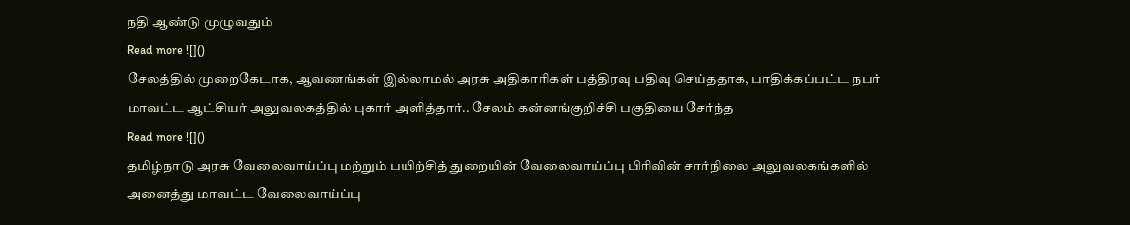நதி ஆண்டு முழுவதும்
Read more ![]()
சேலத்தில் முறைகேடாக, ஆவணங்கள் இல்லாமல் அரசு அதிகாரிகள் பத்திரவு பதிவு செய்ததாக, பாதிக்கப்பட்ட நபர் மாவட்ட ஆட்சியர் அலுவலகத்தில் புகார் அளித்தார்.. சேலம் கன்னங்குறிச்சி பகுதியை சேர்ந்த
Read more ![]()
தமிழ்நாடு அரசு வேலைவாய்ப்பு மற்றும் பயிற்சித் துறையின் வேலைவாய்ப்பு பிரிவின் சார்நிலை அலுவலகங்களில் அனைத்து மாவட்ட வேலைவாய்ப்பு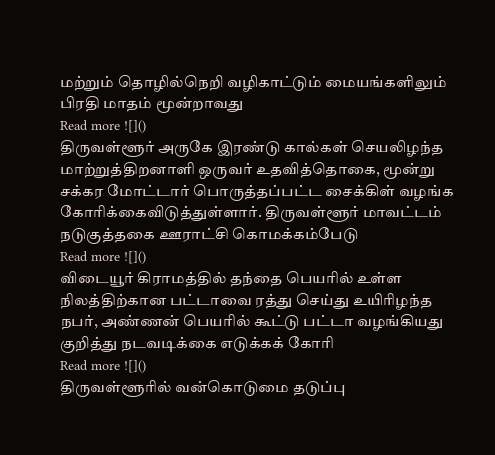மற்றும் தொழில்நெறி வழிகாட்டும் மையங்களிலும் பிரதி மாதம் மூன்றாவது
Read more ![]()
திருவள்ளூர் அருகே இரண்டு கால்கள் செயலிழந்த மாற்றுத்திறனாளி ஒருவர் உதவித்தொகை, மூன்று சக்கர மோட்டார் பொருத்தப்பட்ட சைக்கிள் வழங்க கோரிக்கைவிடுத்துள்ளார். திருவள்ளூர் மாவட்டம் நடுகுத்தகை ஊராட்சி கொமக்கம்பேடு
Read more ![]()
விடையூர் கிராமத்தில் தந்தை பெயரில் உள்ள நிலத்திற்கான பட்டாவை ரத்து செய்து உயிரிழந்த நபர், அண்ணன் பெயரில் கூட்டு பட்டா வழங்கியது குறித்து நடவடிக்கை எடுக்கக் கோரி
Read more ![]()
திருவள்ளூரில் வன்கொடுமை தடுப்பு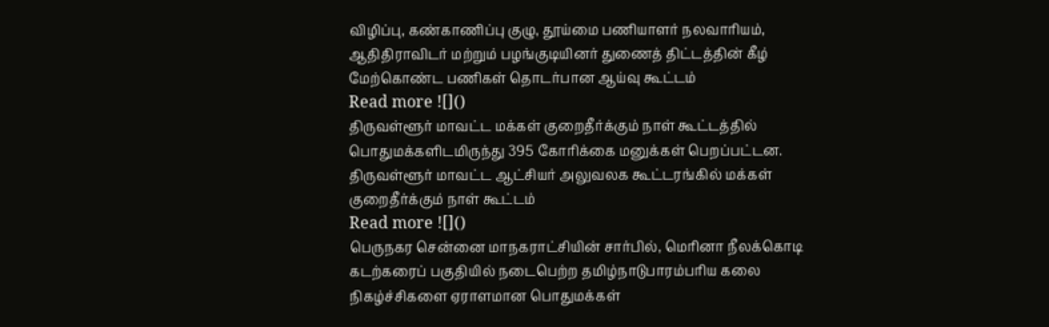விழிப்பு, கண்காணிப்பு குழு, தூய்மை பணியாளர் நலவாரியம், ஆதிதிராவிடர் மற்றும் பழங்குடியினர் துணைத் திட்டத்தின் கீழ் மேற்கொண்ட பணிகள் தொடர்பான ஆய்வு கூட்டம்
Read more ![]()
திருவள்ளூர் மாவட்ட மக்கள் குறைதீர்க்கும் நாள் கூட்டத்தில் பொதுமக்களிடமிருந்து 395 கோரிக்கை மனுக்கள் பெறப்பட்டன. திருவள்ளூர் மாவட்ட ஆட்சியர் அலுவலக கூட்டரங்கில் மக்கள் குறைதீர்க்கும் நாள் கூட்டம்
Read more ![]()
பெருநகர சென்னை மாநகராட்சியின் சார்பில், மெரினா நீலக்கொடி கடற்கரைப் பகுதியில் நடைபெற்ற தமிழ்நாடுபாரம்பரிய கலை நிகழ்ச்சிகளை ஏராளமான பொதுமக்கள்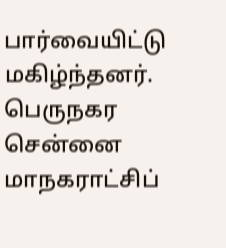பார்வையிட்டு மகிழ்ந்தனர். பெருநகர சென்னை மாநகராட்சிப்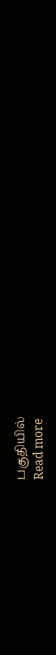பகுதியில்
Read more